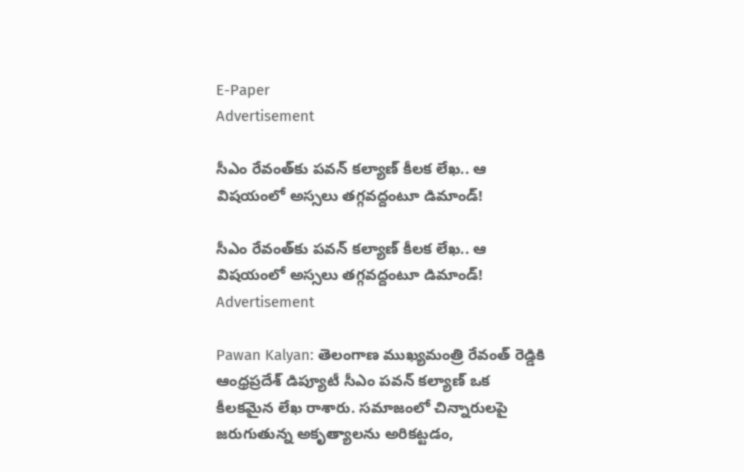E-Paper
Advertisement

సీఎం రేవంత్‌కు పవన్ కల్యాణ్ కీలక లేఖ.. ఆ విషయంలో అస్సలు తగ్గవద్దంటూ డిమాండ్!

సీఎం రేవంత్‌కు పవన్ కల్యాణ్ కీలక లేఖ.. ఆ విషయంలో అస్సలు తగ్గవద్దంటూ డిమాండ్!
Advertisement

Pawan Kalyan: తెలంగాణ ముఖ్యమంత్రి రేవంత్ రెడ్డికి ఆంధ్రప్రదేశ్ డిప్యూటీ సీఎం పవన్ కల్యాణ్ ఒక కీలకమైన లేఖ రాశారు. సమాజంలో చిన్నారులపై జరుగుతున్న అకృత్యాలను అరికట్టడం,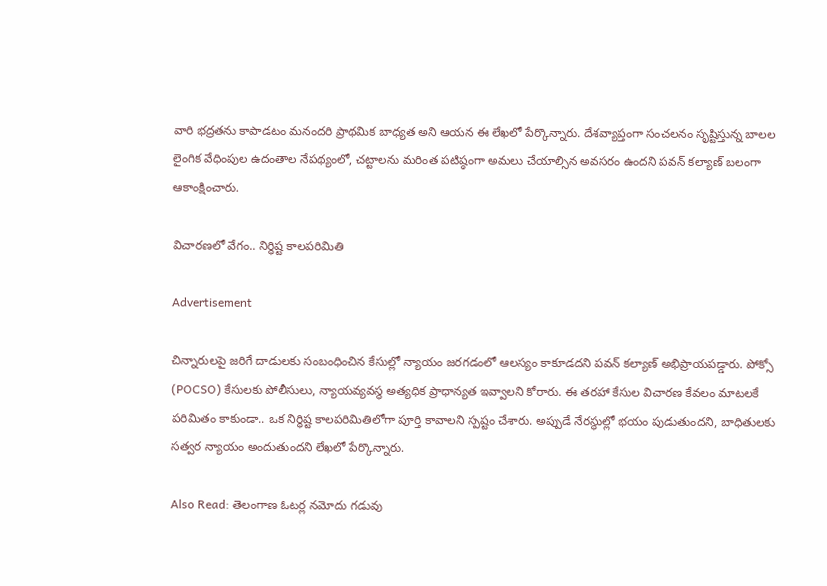వారి భద్రతను కాపాడటం మనందరి ప్రాథమిక బాధ్యత అని ఆయన ఈ లేఖలో పేర్కొన్నారు. దేశవ్యాప్తంగా సంచలనం సృష్టిస్తున్న బాలల లైంగిక వేధింపుల ఉదంతాల నేపథ్యంలో, చట్టాలను మరింత పటిష్ఠంగా అమలు చేయాల్సిన అవసరం ఉందని పవన్ కల్యాణ్ బలంగా ఆకాంక్షించారు.

విచారణలో వేగం.. నిర్ధిష్ట కాలపరిమితి

Advertisement

చిన్నారులపై జరిగే దాడులకు సంబంధించిన కేసుల్లో న్యాయం జరగడంలో ఆలస్యం కాకూడదని పవన్ కల్యాణ్ అభిప్రాయపడ్డారు. పోక్సో (POCSO) కేసులకు పోలీసులు, న్యాయవ్యవస్థ అత్యధిక ప్రాధాన్యత ఇవ్వాలని కోరారు. ఈ తరహా కేసుల విచారణ కేవలం మాటలకే పరిమితం కాకుండా.. ఒక నిర్ధిష్ట కాలపరిమితిలోగా పూర్తి కావాలని స్పష్టం చేశారు. అప్పుడే నేరస్థుల్లో భయం పుడుతుందని, బాధితులకు సత్వర న్యాయం అందుతుందని లేఖలో పేర్కొన్నారు.

Also Read: తెలంగాణ ఓటర్ల నమోదు గడువు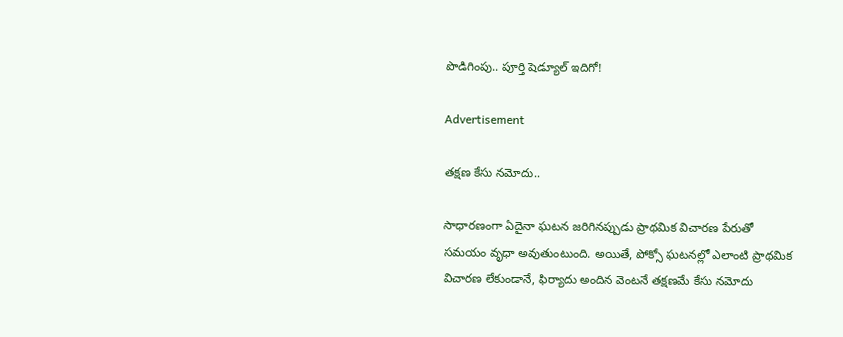పొడిగింపు.. పూర్తి షెడ్యూల్ ఇదిగో!

Advertisement

తక్షణ కేసు నమోదు..

సాధారణంగా ఏదైనా ఘటన జరిగినప్పుడు ప్రాథమిక విచారణ పేరుతో సమయం వృధా అవుతుంటుంది. అయితే, పోక్సో ఘటనల్లో ఎలాంటి ప్రాథమిక విచారణ లేకుండానే, ఫిర్యాదు అందిన వెంటనే తక్షణమే కేసు నమోదు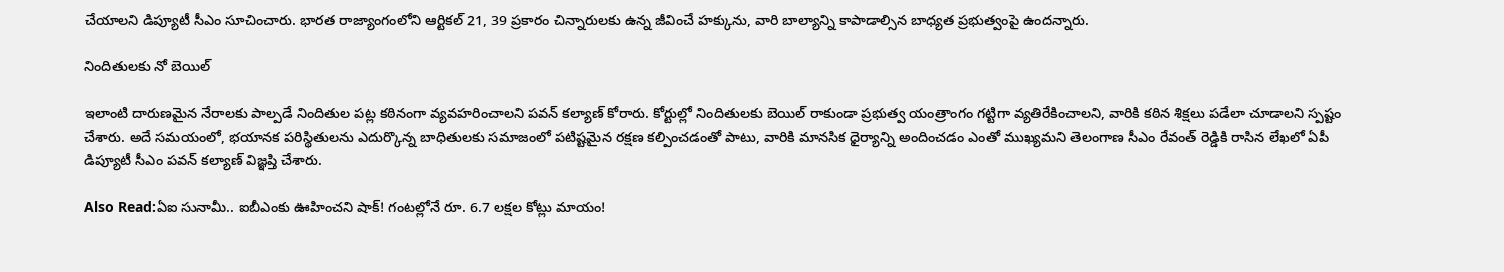చేయాలని డిప్యూటీ సీఎం సూచించారు. భారత రాజ్యాంగంలోని ఆర్టికల్ 21, 39 ప్రకారం చిన్నారులకు ఉన్న జీవించే హక్కును, వారి బాల్యాన్ని కాపాడాల్సిన బాధ్యత ప్రభుత్వంపై ఉందన్నారు.

నిందితులకు నో బెయిల్

ఇలాంటి దారుణమైన నేరాలకు పాల్పడే నిందితుల పట్ల కఠినంగా వ్యవహరించాలని పవన్ కల్యాణ్ కోరారు. కోర్టుల్లో నిందితులకు బెయిల్ రాకుండా ప్రభుత్వ యంత్రాంగం గట్టిగా వ్యతిరేకించాలని, వారికి కఠిన శిక్షలు పడేలా చూడాలని స్పష్టం చేశారు. అదే సమయంలో, భయానక పరిస్థితులను ఎదుర్కొన్న బాధితులకు సమాజంలో పటిష్టమైన రక్షణ కల్పించడంతో పాటు, వారికి మానసిక ధైర్యాన్ని అందించడం ఎంతో ముఖ్యమని తెలంగాణ సీఎం రేవంత్ రెడ్డికి రాసిన లేఖలో ఏపీ డిప్యూటీ సీఎం పవన్ కల్యాణ్ విజ్ఞప్తి చేశారు.

Also Read:ఏఐ సునామీ.. ఐబీఎంకు ఊహించని షాక్! గంటల్లోనే రూ. 6.7 లక్షల కోట్లు మాయం!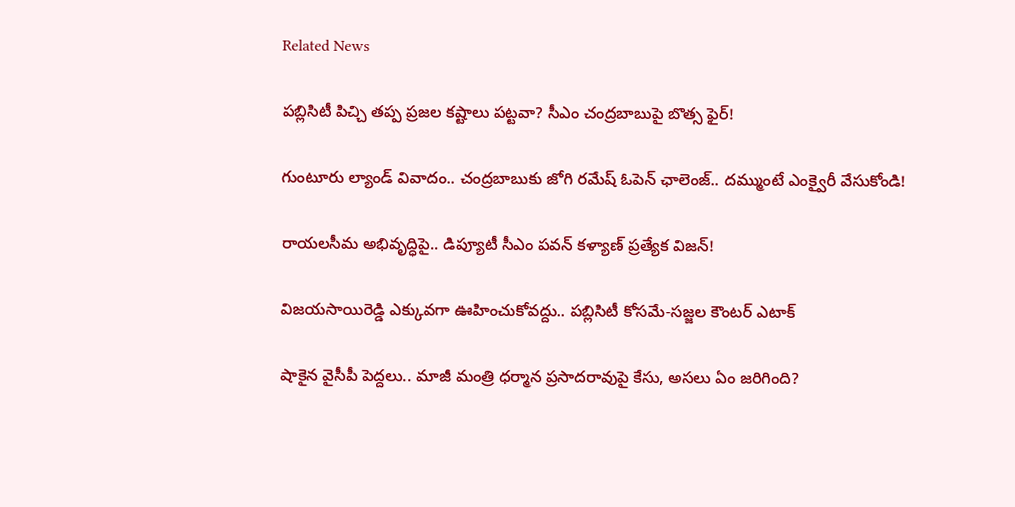Related News

పబ్లిసిటీ పిచ్చి తప్ప ప్రజల కష్టాలు పట్టవా? సీఎం చంద్రబాబుపై బొత్స ఫైర్!

గుంటూరు ల్యాండ్ వివాదం.. చంద్రబాబుకు జోగి రమేష్ ఓపెన్ ఛాలెంజ్.. దమ్ముంటే ఎంక్వైరీ వేసుకోండి!

రాయలసీమ అభివృద్ధిపై.. డిప్యూటీ సీఎం పవన్ కళ్యాణ్ ప్రత్యేక విజన్!

విజయసాయిరెడ్డి ఎక్కువగా ఊహించుకోవద్దు.. పబ్లిసిటీ కోసమే-సజ్జల కౌంటర్ ఎటాక్

షాకైన వైసీపీ పెద్దలు.. మాజీ మంత్రి ధర్మాన ప్రసాదరావుపై కేసు, అసలు ఏం జరిగింది?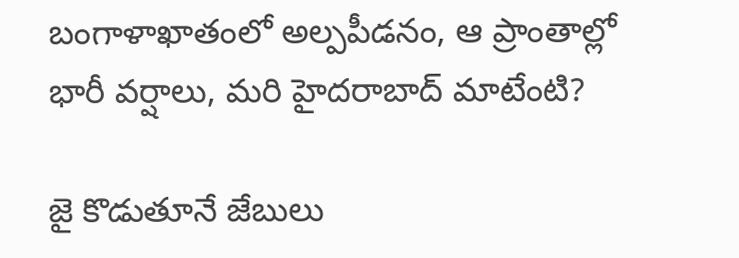బంగాళాఖాతంలో అల్పపీడనం, ఆ ప్రాంతాల్లో భారీ వర్షాలు, మరి హైదరాబాద్ మాటేంటి?

జై కొడుతూనే జేబులు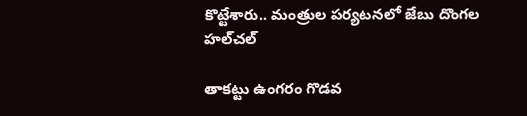కొట్టేశారు.. మంత్రుల పర్యటనలో జేబు దొంగల హల్‌చల్

తాకట్టు ఉంగరం గొడవ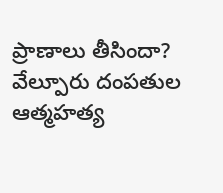ప్రాణాలు తీసిందా? వేల్పూరు దంపతుల ఆత్మహత్య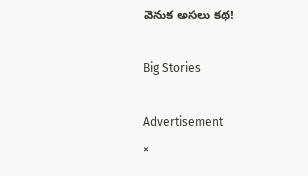వెనుక అసలు కథ!

Big Stories

Advertisement
×